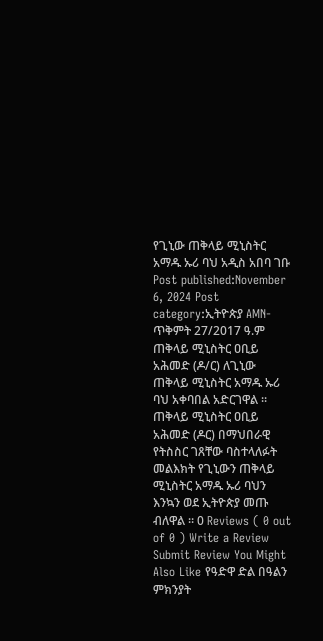የጊኒው ጠቅላይ ሚኒስትር አማዱ ኡሪ ባህ አዲስ አበባ ገቡ Post published:November 6, 2024 Post category:ኢትዮጵያ AMN-ጥቅምት 27/2017 ዓ.ም ጠቅላይ ሚኒስትር ዐቢይ አሕመድ (ዶ/ር) ለጊኒው ጠቅላይ ሚኒስትር አማዱ ኡሪ ባህ አቀባበል አድርገዋል ። ጠቅላይ ሚኒስትር ዐቢይ አሕመድ (ዶር) በማህበራዊ የትስስር ገጸቸው ባስተላለፉት መልእክት የጊኒውን ጠቅላይ ሚኒስትር አማዱ ኡሪ ባህን እንኳን ወደ ኢትዮጵያ መጡ ብለዋል ። 0 Reviews ( 0 out of 0 ) Write a Review Submit Review You Might Also Like የዓድዋ ድል በዓልን ምክንያት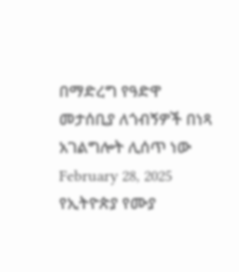በማድረግ የዓድዋ መታሰቢያ ለጎብኝዎች በነጻ አገልግሎት ሊሰጥ ነው February 28, 2025 የኢትዮጵያ የሙያ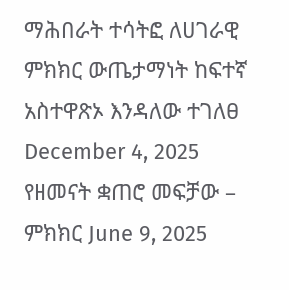ማሕበራት ተሳትፎ ለሀገራዊ ምክክር ውጤታማነት ከፍተኛ አስተዋጽኦ እንዳለው ተገለፀ December 4, 2025 የዘመናት ቋጠሮ መፍቻው – ምክክር June 9, 2025